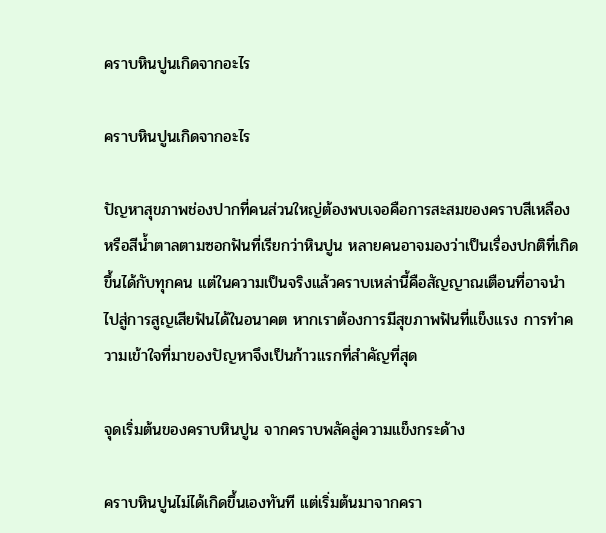คราบหินปูนเกิดจากอะไร

คราบหินปูนเกิดจากอะไร

ปัญหาสุขภาพช่องปากที่คนส่วนใหญ่ต้องพบเจอคือการสะสมของคราบสีเหลืองหรือสีน้ำตาลตามซอกฟันที่เรียกว่าหินปูน หลายคนอาจมองว่าเป็นเรื่องปกติที่เกิดขึ้นได้กับทุกคน แต่ในความเป็นจริงแล้วคราบเหล่านี้คือสัญญาณเตือนที่อาจนำไปสู่การสูญเสียฟันได้ในอนาคต หากเราต้องการมีสุขภาพฟันที่แข็งแรง การทำความเข้าใจที่มาของปัญหาจึงเป็นก้าวแรกที่สำคัญที่สุด

จุดเริ่มต้นของคราบหินปูน จากคราบพลัคสู่ความแข็งกระด้าง

คราบหินปูนไม่ได้เกิดขึ้นเองทันที แต่เริ่มต้นมาจากครา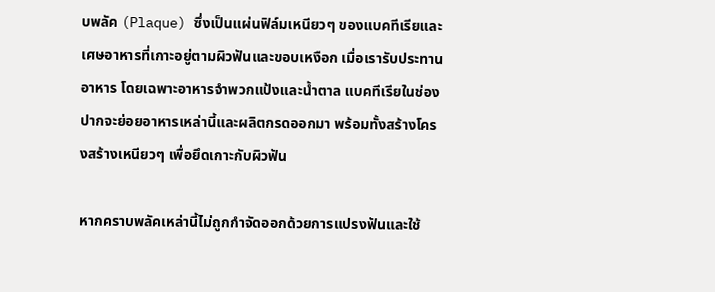บพลัค (Plaque) ซึ่งเป็นแผ่นฟิล์มเหนียวๆ ของแบคทีเรียและเศษอาหารที่เกาะอยู่ตามผิวฟันและขอบเหงือก เมื่อเรารับประทานอาหาร โดยเฉพาะอาหารจำพวกแป้งและน้ำตาล แบคทีเรียในช่องปากจะย่อยอาหารเหล่านี้และผลิตกรดออกมา พร้อมทั้งสร้างโครงสร้างเหนียวๆ เพื่อยึดเกาะกับผิวฟัน

หากคราบพลัคเหล่านี้ไม่ถูกกำจัดออกด้วยการแปรงฟันและใช้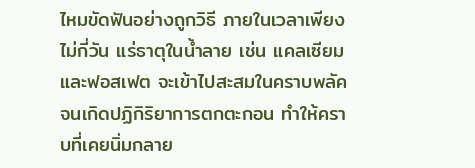ไหมขัดฟันอย่างถูกวิธี ภายในเวลาเพียงไม่กี่วัน แร่ธาตุในน้ำลาย เช่น แคลเซียมและฟอสเฟต จะเข้าไปสะสมในคราบพลัคจนเกิดปฏิกิริยาการตกตะกอน ทำให้คราบที่เคยนิ่มกลาย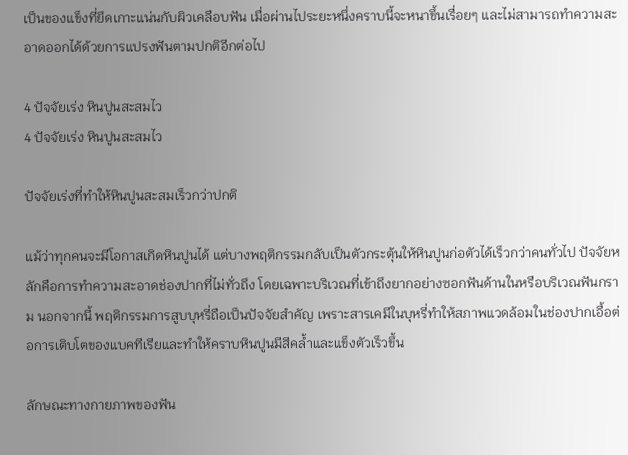เป็นของแข็งที่ยึดเกาะแน่นกับผิวเคลือบฟัน เมื่อผ่านไประยะหนึ่งคราบนี้จะหนาขึ้นเรื่อยๆ และไม่สามารถทำความสะอาดออกได้ด้วยการแปรงฟันตามปกติอีกต่อไป

4 ปัจจัยเร่ง หินปูนสะสมไว
4 ปัจจัยเร่ง หินปูนสะสมไว

ปัจจัยเร่งที่ทำให้หินปูนสะสมเร็วกว่าปกติ

แม้ว่าทุกคนจะมีโอกาสเกิดหินปูนได้ แต่บางพฤติกรรมกลับเป็นตัวกระตุ้นให้หินปูนก่อตัวได้เร็วกว่าคนทั่วไป ปัจจัยหลักคือการทำความสะอาดช่องปากที่ไม่ทั่วถึง โดยเฉพาะบริเวณที่เข้าถึงยากอย่างซอกฟันด้านในหรือบริเวณฟันกราม นอกจากนี้ พฤติกรรมการสูบบุหรี่ถือเป็นปัจจัยสำคัญ เพราะสารเคมีในบุหรี่ทำให้สภาพแวดล้อมในช่องปากเอื้อต่อการเติบโตของแบคทีเรียและทำให้คราบหินปูนมีสีคล้ำและแข็งตัวเร็วขึ้น

ลักษณะทางกายภาพของฟัน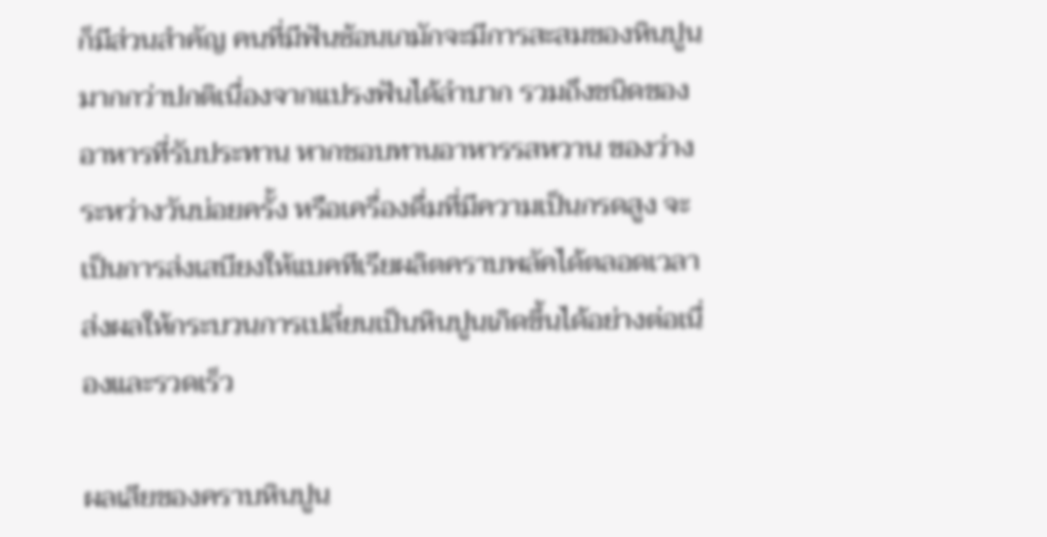ก็มีส่วนสำคัญ คนที่มีฟันซ้อนเกมักจะมีการสะสมของหินปูนมากกว่าปกติเนื่องจากแปรงฟันได้ลำบาก รวมถึงชนิดของอาหารที่รับประทาน หากชอบทานอาหารรสหวาน ของว่างระหว่างวันบ่อยครั้ง หรือเครื่องดื่มที่มีความเป็นกรดสูง จะเป็นการส่งเสบียงให้แบคทีเรียผลิตคราบพลัคได้ตลอดเวลา ส่งผลให้กระบวนการเปลี่ยนเป็นหินปูนเกิดขึ้นได้อย่างต่อเนื่องและรวดเร็ว

ผลเสียของคราบหินปูน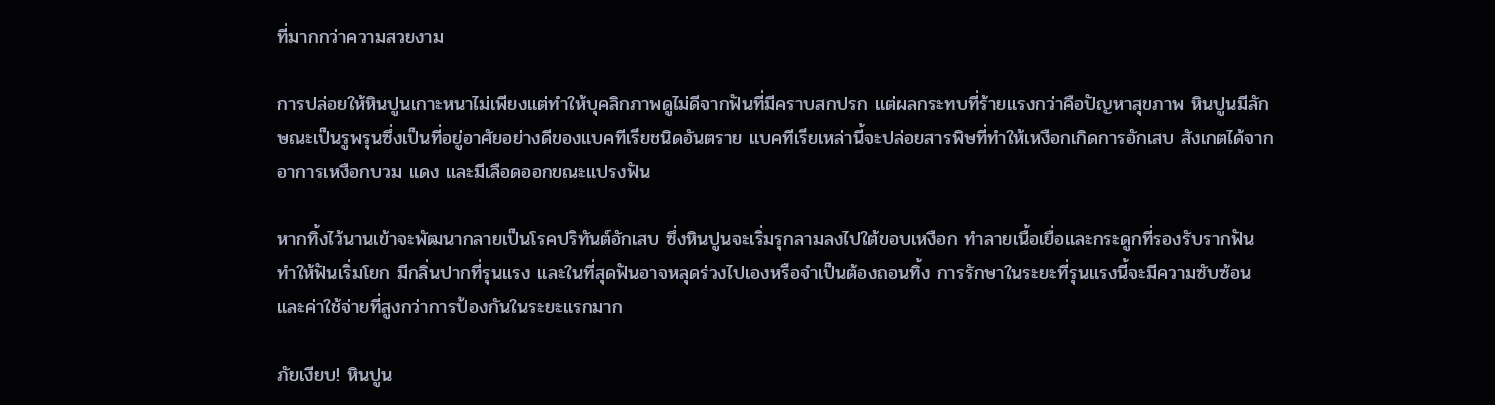ที่มากกว่าความสวยงาม

การปล่อยให้หินปูนเกาะหนาไม่เพียงแต่ทำให้บุคลิกภาพดูไม่ดีจากฟันที่มีคราบสกปรก แต่ผลกระทบที่ร้ายแรงกว่าคือปัญหาสุขภาพ หินปูนมีลักษณะเป็นรูพรุนซึ่งเป็นที่อยู่อาศัยอย่างดีของแบคทีเรียชนิดอันตราย แบคทีเรียเหล่านี้จะปล่อยสารพิษที่ทำให้เหงือกเกิดการอักเสบ สังเกตได้จากอาการเหงือกบวม แดง และมีเลือดออกขณะแปรงฟัน

หากทิ้งไว้นานเข้าจะพัฒนากลายเป็นโรคปริทันต์อักเสบ ซึ่งหินปูนจะเริ่มรุกลามลงไปใต้ขอบเหงือก ทำลายเนื้อเยื่อและกระดูกที่รองรับรากฟัน ทำให้ฟันเริ่มโยก มีกลิ่นปากที่รุนแรง และในที่สุดฟันอาจหลุดร่วงไปเองหรือจำเป็นต้องถอนทิ้ง การรักษาในระยะที่รุนแรงนี้จะมีความซับซ้อนและค่าใช้จ่ายที่สูงกว่าการป้องกันในระยะแรกมาก

ภัยเงียบ! หินปูน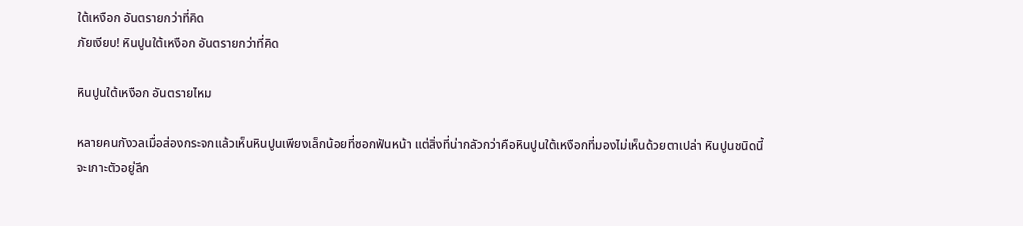ใต้เหงือก อันตรายกว่าที่คิด
ภัยเงียบ! หินปูนใต้เหงือก อันตรายกว่าที่คิด

หินปูนใต้เหงือก อันตรายไหม

หลายคนกังวลเมื่อส่องกระจกแล้วเห็นหินปูนเพียงเล็กน้อยที่ซอกฟันหน้า แต่สิ่งที่น่ากลัวกว่าคือหินปูนใต้เหงือกที่มองไม่เห็นด้วยตาเปล่า หินปูนชนิดนี้จะเกาะตัวอยู่ลึก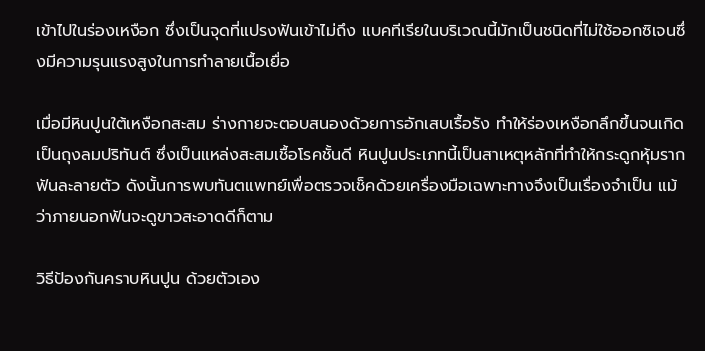เข้าไปในร่องเหงือก ซึ่งเป็นจุดที่แปรงฟันเข้าไม่ถึง แบคทีเรียในบริเวณนี้มักเป็นชนิดที่ไม่ใช้ออกซิเจนซึ่งมีความรุนแรงสูงในการทำลายเนื้อเยื่อ

เมื่อมีหินปูนใต้เหงือกสะสม ร่างกายจะตอบสนองด้วยการอักเสบเรื้อรัง ทำให้ร่องเหงือกลึกขึ้นจนเกิดเป็นถุงลมปริทันต์ ซึ่งเป็นแหล่งสะสมเชื้อโรคชั้นดี หินปูนประเภทนี้เป็นสาเหตุหลักที่ทำให้กระดูกหุ้มรากฟันละลายตัว ดังนั้นการพบทันตแพทย์เพื่อตรวจเช็คด้วยเครื่องมือเฉพาะทางจึงเป็นเรื่องจำเป็น แม้ว่าภายนอกฟันจะดูขาวสะอาดดีก็ตาม

วิธีป้องกันคราบหินปูน ด้วยตัวเอง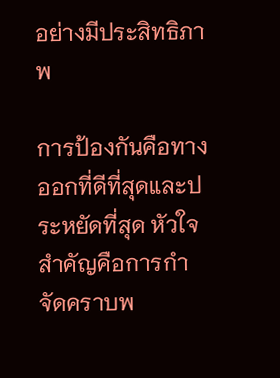อย่างมีประสิทธิภาพ

การป้องกันคือทางออกที่ดีที่สุดและประหยัดที่สุด หัวใจสำคัญคือการกำจัดคราบพ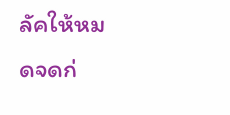ลัคให้หมดจดก่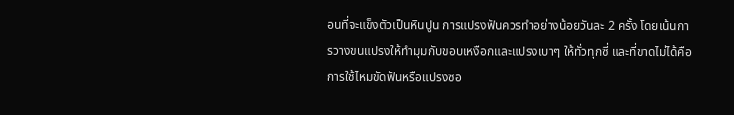อนที่จะแข็งตัวเป็นหินปูน การแปรงฟันควรทำอย่างน้อยวันละ 2 ครั้ง โดยเน้นการวางขนแปรงให้ทำมุมกับขอบเหงือกและแปรงเบาๆ ให้ทั่วทุกซี่ และที่ขาดไม่ได้คือการใช้ไหมขัดฟันหรือแปรงซอ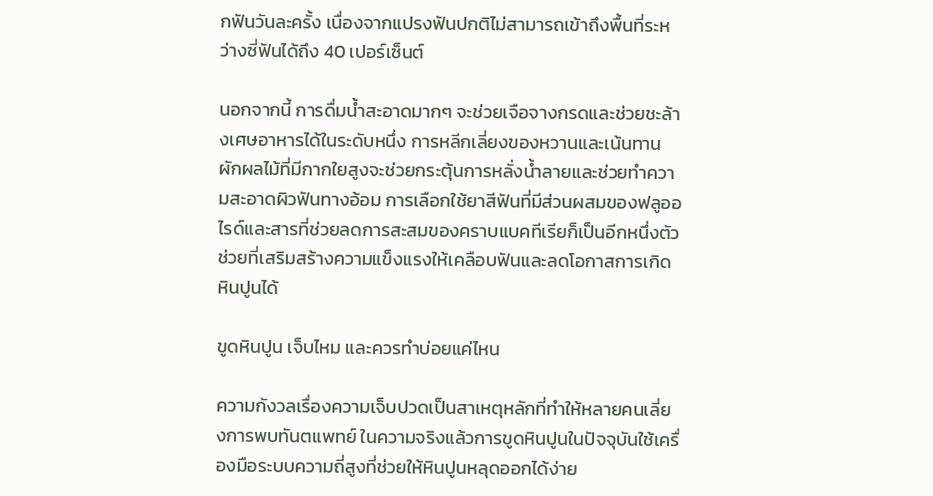กฟันวันละครั้ง เนื่องจากแปรงฟันปกติไม่สามารถเข้าถึงพื้นที่ระหว่างซี่ฟันได้ถึง 40 เปอร์เซ็นต์

นอกจากนี้ การดื่มน้ำสะอาดมากๆ จะช่วยเจือจางกรดและช่วยชะล้างเศษอาหารได้ในระดับหนึ่ง การหลีกเลี่ยงของหวานและเน้นทานผักผลไม้ที่มีกากใยสูงจะช่วยกระตุ้นการหลั่งน้ำลายและช่วยทำความสะอาดผิวฟันทางอ้อม การเลือกใช้ยาสีฟันที่มีส่วนผสมของฟลูออไรด์และสารที่ช่วยลดการสะสมของคราบแบคทีเรียก็เป็นอีกหนึ่งตัวช่วยที่เสริมสร้างความแข็งแรงให้เคลือบฟันและลดโอกาสการเกิดหินปูนได้

ขูดหินปูน เจ็บไหม และควรทำบ่อยแค่ไหน

ความกังวลเรื่องความเจ็บปวดเป็นสาเหตุหลักที่ทำให้หลายคนเลี่ยงการพบทันตแพทย์ ในความจริงแล้วการขูดหินปูนในปัจจุบันใช้เครื่องมือระบบความถี่สูงที่ช่วยให้หินปูนหลุดออกได้ง่าย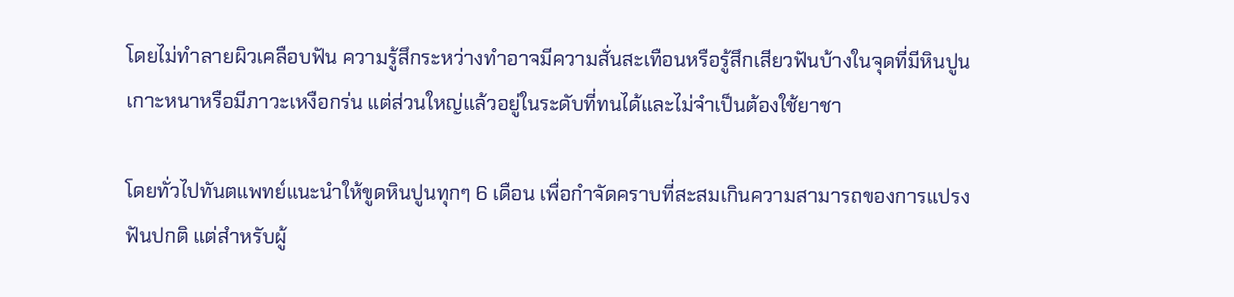โดยไม่ทำลายผิวเคลือบฟัน ความรู้สึกระหว่างทำอาจมีความสั่นสะเทือนหรือรู้สึกเสียวฟันบ้างในจุดที่มีหินปูนเกาะหนาหรือมีภาวะเหงือกร่น แต่ส่วนใหญ่แล้วอยู่ในระดับที่ทนได้และไม่จำเป็นต้องใช้ยาชา

โดยทั่วไปทันตแพทย์แนะนำให้ขูดหินปูนทุกๆ 6 เดือน เพื่อกำจัดคราบที่สะสมเกินความสามารถของการแปรงฟันปกติ แต่สำหรับผู้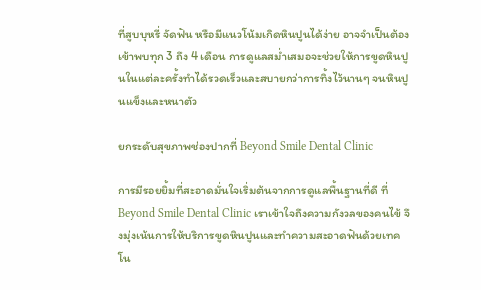ที่สูบบุหรี่ จัดฟัน หรือมีแนวโน้มเกิดหินปูนได้ง่าย อาจจำเป็นต้องเข้าพบทุก 3 ถึง 4 เดือน การดูแลสม่ำเสมอจะช่วยให้การขูดหินปูนในแต่ละครั้งทำได้รวดเร็วและสบายกว่าการทิ้งไว้นานๆ จนหินปูนแข็งและหนาตัว

ยกระดับสุขภาพช่องปากที่ Beyond Smile Dental Clinic

การมีรอยยิ้มที่สะอาดมั่นใจเริ่มต้นจากการดูแลพื้นฐานที่ดี ที่ Beyond Smile Dental Clinic เราเข้าใจถึงความกังวลของคนไข้ จึงมุ่งเน้นการให้บริการขูดหินปูนและทำความสะอาดฟันด้วยเทคโน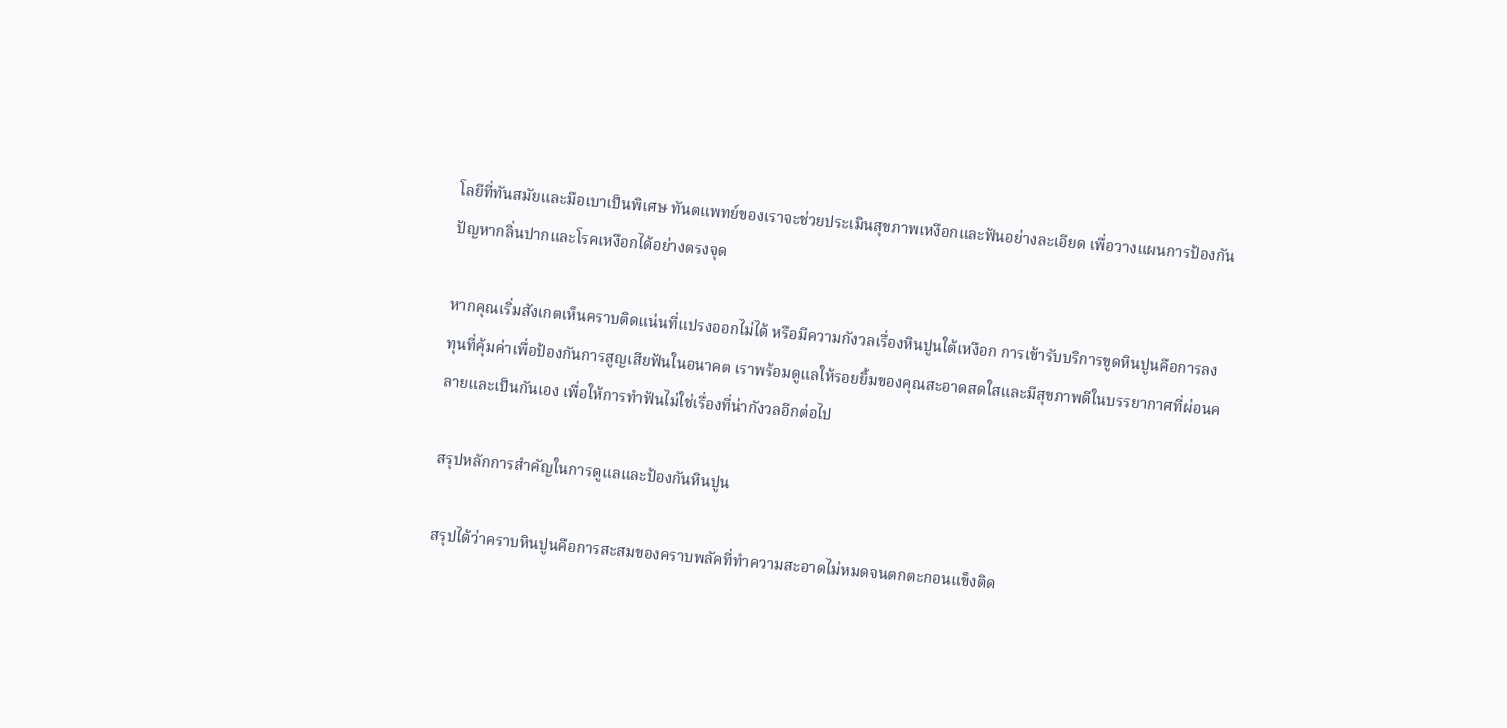โลยีที่ทันสมัยและมือเบาเป็นพิเศษ ทันตแพทย์ของเราจะช่วยประเมินสุขภาพเหงือกและฟันอย่างละเอียด เพื่อวางแผนการป้องกันปัญหากลิ่นปากและโรคเหงือกได้อย่างตรงจุด

หากคุณเริ่มสังเกตเห็นคราบติดแน่นที่แปรงออกไม่ได้ หรือมีความกังวลเรื่องหินปูนใต้เหงือก การเข้ารับบริการขูดหินปูนคือการลงทุนที่คุ้มค่าเพื่อป้องกันการสูญเสียฟันในอนาคต เราพร้อมดูแลให้รอยยิ้มของคุณสะอาดสดใสและมีสุขภาพดีในบรรยากาศที่ผ่อนคลายและเป็นกันเอง เพื่อให้การทำฟันไม่ใช่เรื่องที่น่ากังวลอีกต่อไป

สรุปหลักการสำคัญในการดูแลและป้องกันหินปูน

สรุปได้ว่าคราบหินปูนคือการสะสมของคราบพลัคที่ทำความสะอาดไม่หมดจนตกตะกอนแข็งติด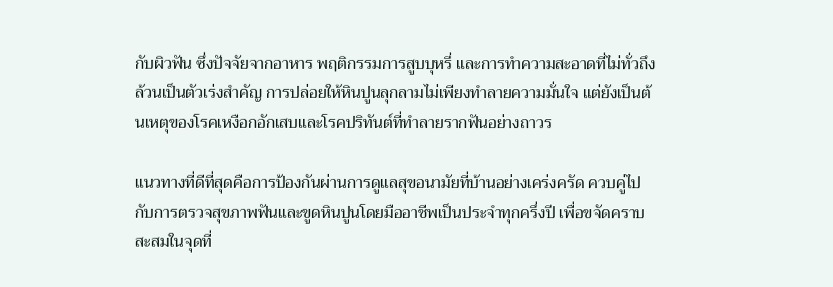กับผิวฟัน ซึ่งปัจจัยจากอาหาร พฤติกรรมการสูบบุหรี่ และการทำความสะอาดที่ไม่ทั่วถึงล้วนเป็นตัวเร่งสำคัญ การปล่อยให้หินปูนลุกลามไม่เพียงทำลายความมั่นใจ แต่ยังเป็นต้นเหตุของโรคเหงือกอักเสบและโรคปริทันต์ที่ทำลายรากฟันอย่างถาวร

แนวทางที่ดีที่สุดคือการป้องกันผ่านการดูแลสุขอนามัยที่บ้านอย่างเคร่งครัด ควบคู่ไปกับการตรวจสุขภาพฟันและขูดหินปูนโดยมืออาชีพเป็นประจำทุกครึ่งปี เพื่อขจัดคราบสะสมในจุดที่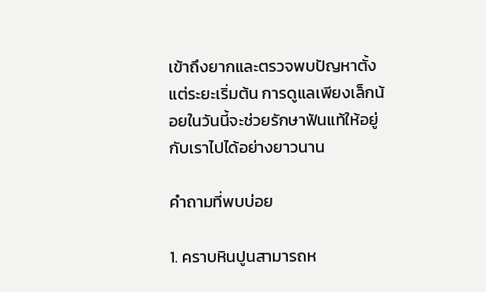เข้าถึงยากและตรวจพบปัญหาตั้งแต่ระยะเริ่มต้น การดูแลเพียงเล็กน้อยในวันนี้จะช่วยรักษาฟันแท้ให้อยู่กับเราไปได้อย่างยาวนาน

คำถามที่พบบ่อย

1. คราบหินปูนสามารถห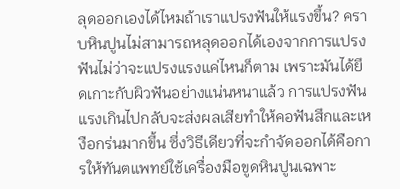ลุดออกเองได้ไหมถ้าเราแปรงฟันให้แรงขึ้น? คราบหินปูนไม่สามารถหลุดออกได้เองจากการแปรงฟันไม่ว่าจะแปรงแรงแค่ไหนก็ตาม เพราะมันได้ยึดเกาะกับผิวฟันอย่างแน่นหนาแล้ว การแปรงฟันแรงเกินไปกลับจะส่งผลเสียทำให้คอฟันสึกและเหงือกร่นมากขึ้น ซึ่งวิธีเดียวที่จะกำจัดออกได้คือการให้ทันตแพทย์ใช้เครื่องมือขูดหินปูนเฉพาะ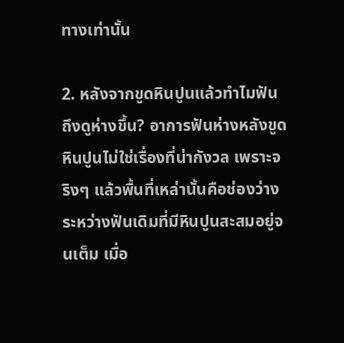ทางเท่านั้น

2. หลังจากขูดหินปูนแล้วทำไมฟันถึงดูห่างขึ้น? อาการฟันห่างหลังขูดหินปูนไม่ใช่เรื่องที่น่ากังวล เพราะจริงๆ แล้วพื้นที่เหล่านั้นคือช่องว่างระหว่างฟันเดิมที่มีหินปูนสะสมอยู่จนเต็ม เมื่อ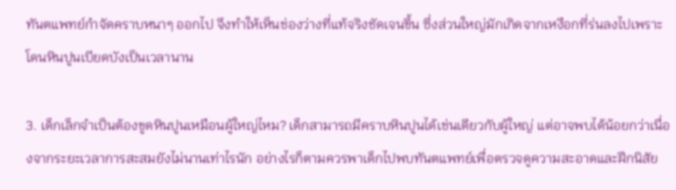ทันตแพทย์กำจัดคราบหนาๆ ออกไป จึงทำให้เห็นช่องว่างที่แท้จริงชัดเจนขึ้น ซึ่งส่วนใหญ่มักเกิดจากเหงือกที่ร่นลงไปเพราะโดนหินปูนเบียดบังเป็นเวลานาน

3. เด็กเล็กจำเป็นต้องขูดหินปูนเหมือนผู้ใหญ่ไหม? เด็กสามารถมีคราบหินปูนได้เช่นเดียวกับผู้ใหญ่ แต่อาจพบได้น้อยกว่าเนื่องจากระยะเวลาการสะสมยังไม่นานเท่าไรนัก อย่างไรก็ตามควรพาเด็กไปพบทันตแพทย์เพื่อตรวจดูความสะอาดและฝึกนิสัย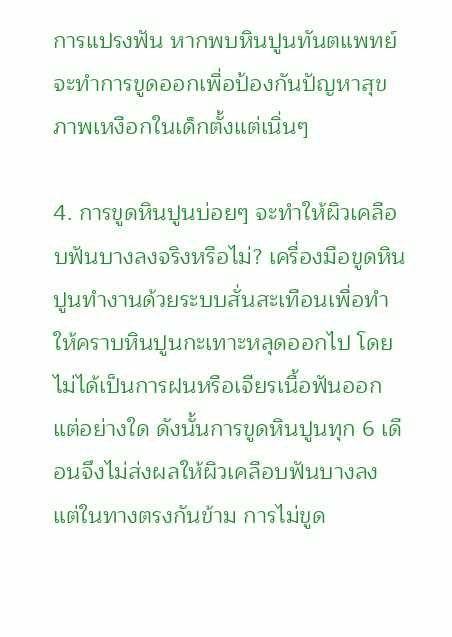การแปรงฟัน หากพบหินปูนทันตแพทย์จะทำการขูดออกเพื่อป้องกันปัญหาสุขภาพเหงือกในเด็กตั้งแต่เนิ่นๆ

4. การขูดหินปูนบ่อยๆ จะทำให้ผิวเคลือบฟันบางลงจริงหรือไม่? เครื่องมือขูดหินปูนทำงานด้วยระบบสั่นสะเทือนเพื่อทำให้คราบหินปูนกะเทาะหลุดออกไป โดยไม่ได้เป็นการฝนหรือเจียรเนื้อฟันออกแต่อย่างใด ดังนั้นการขูดหินปูนทุก 6 เดือนจึงไม่ส่งผลให้ผิวเคลือบฟันบางลง แต่ในทางตรงกันข้าม การไม่ขูด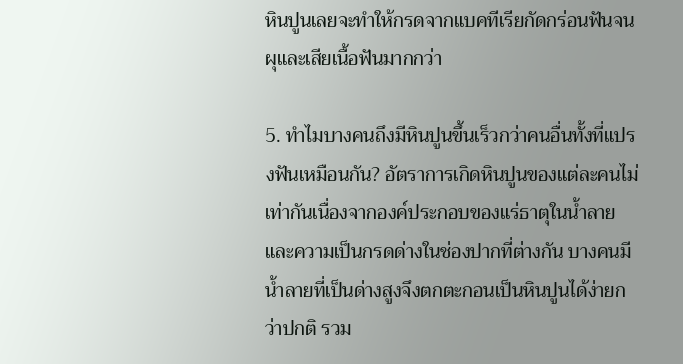หินปูนเลยจะทำให้กรดจากแบคทีเรียกัดกร่อนฟันจนผุและเสียเนื้อฟันมากกว่า

5. ทำไมบางคนถึงมีหินปูนขึ้นเร็วกว่าคนอื่นทั้งที่แปรงฟันเหมือนกัน? อัตราการเกิดหินปูนของแต่ละคนไม่เท่ากันเนื่องจากองค์ประกอบของแร่ธาตุในน้ำลายและความเป็นกรดด่างในช่องปากที่ต่างกัน บางคนมีน้ำลายที่เป็นด่างสูงจึงตกตะกอนเป็นหินปูนได้ง่ายกว่าปกติ รวม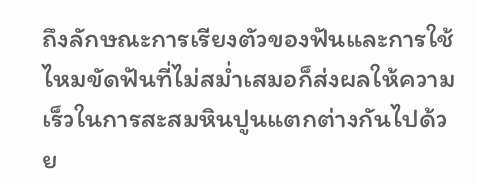ถึงลักษณะการเรียงตัวของฟันและการใช้ไหมขัดฟันที่ไม่สม่ำเสมอก็ส่งผลให้ความเร็วในการสะสมหินปูนแตกต่างกันไปด้วย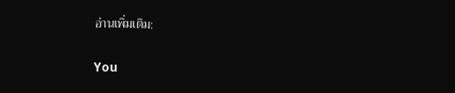อ่านเพิ่มเติม:

You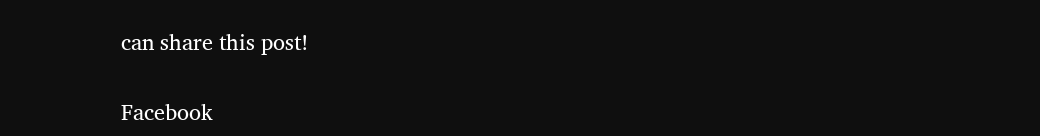can share this post!

Facebook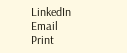LinkedIn
Email
Print